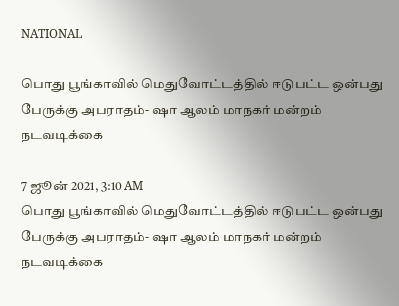NATIONAL

பொது பூங்காவில் மெதுவோட்டத்தில் ஈடுபட்ட ஒன்பது பேருக்கு அபராதம்- ஷா ஆலம் மாநகர் மன்றம் நடவடிக்கை

7 ஜூன் 2021, 3:10 AM
பொது பூங்காவில் மெதுவோட்டத்தில் ஈடுபட்ட ஒன்பது பேருக்கு அபராதம்- ஷா ஆலம் மாநகர் மன்றம் நடவடிக்கை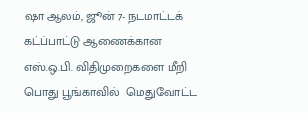ஷா ஆலம், ஜூன் 7- நடமாட்டக் கட்ப்பாட்டு ஆணைக்கான எஸ்.ஒ.பி. விதிமுறைகளை மீறி பொது பூங்காவில்  மெதுவோட்ட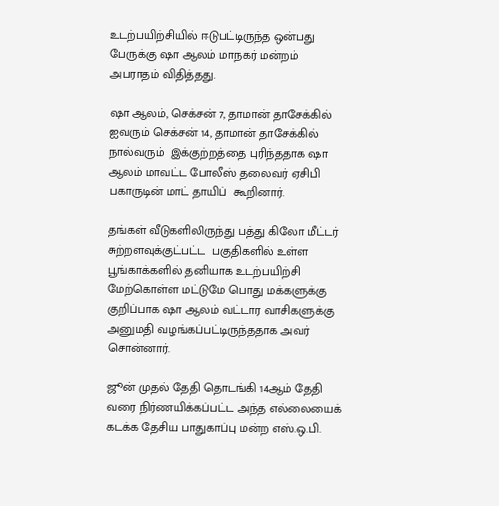உடற்பயிற்சியில் ஈடுபட்டிருந்த ஒன்பது பேருக்கு ஷா ஆலம் மாநகர் மன்றம்  அபராதம் விதித்தது.

ஷா ஆலம், செக்சன் 7, தாமான் தாசேக்கில் ஐவரும் செக்சன் 14, தாமான் தாசேக்கில் நால்வரும்  இக்குற்றத்தை புரிந்ததாக ஷா ஆலம் மாவட்ட போலீஸ் தலைவர் ஏசிபி பகாருடின் மாட் தாயிப்  கூறினார்.

தங்கள் வீடுகளிலிருந்து பத்து கிலோ மீட்டர் சுற்றளவுக்குட்பட்ட  பகுதிகளில் உள்ள  பூங்காக்களில் தனியாக உடற்பயிற்சி மேற்கொள்ள மட்டுமே பொது மக்களுக்கு குறிப்பாக ஷா ஆலம் வட்டார வாசிகளுக்கு அனுமதி வழங்கப்பட்டிருந்ததாக அவர் சொன்னார்.

ஜூன் முதல் தேதி தொடங்கி 14ஆம் தேதி வரை நிர்ணயிக்கப்பட்ட அந்த எல்லையைக் கடக்க தேசிய பாதுகாப்பு மன்ற எஸ்.ஒ.பி.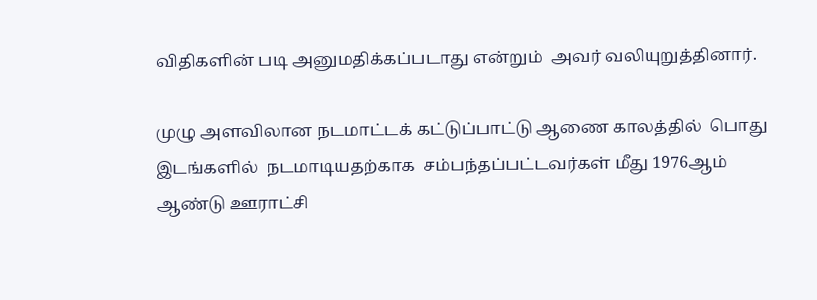விதிகளின் படி அனுமதிக்கப்படாது என்றும்  அவர் வலியுறுத்தினார்.

முழு அளவிலான நடமாட்டக் கட்டுப்பாட்டு ஆணை காலத்தில்  பொது இடங்களில்  நடமாடியதற்காக  சம்பந்தப்பட்டவர்கள் மீது 1976ஆம் ஆண்டு ஊராட்சி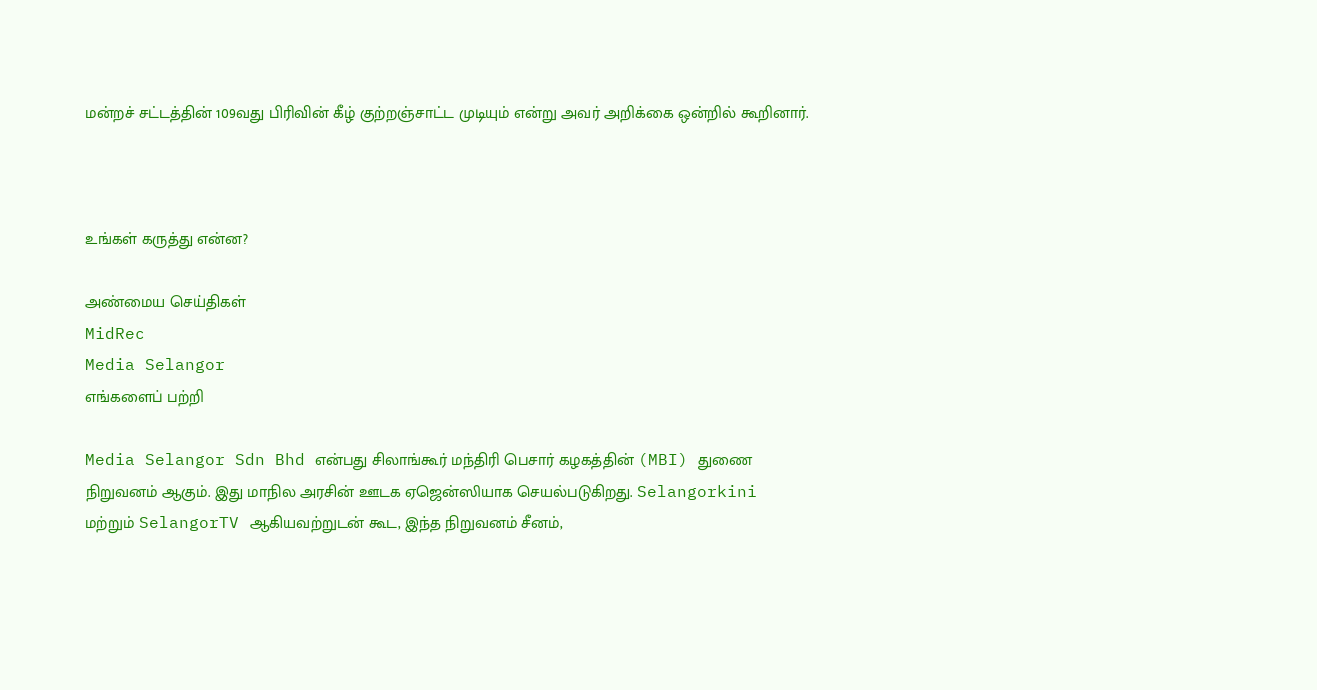மன்றச் சட்டத்தின் 109வது பிரிவின் கீழ் குற்றஞ்சாட்ட முடியும் என்று அவர் அறிக்கை ஒன்றில் கூறினார்.



உங்கள் கருத்து என்ன?

அண்மைய செய்திகள்
MidRec
Media Selangor
எங்களைப் பற்றி

Media Selangor Sdn Bhd என்பது சிலாங்கூர் மந்திரி பெசார் கழகத்தின் (MBI) துணை நிறுவனம் ஆகும். இது மாநில அரசின் ஊடக ஏஜென்ஸியாக செயல்படுகிறது. Selangorkini மற்றும் SelangorTV ஆகியவற்றுடன் கூட, இந்த நிறுவனம் சீனம்,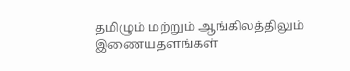தமிழும் மற்றும் ஆங்கிலத்திலும் இணையதளங்கள்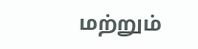மற்றும்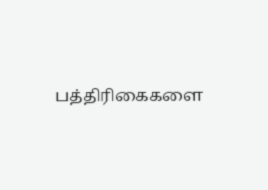பத்திரிகைகளை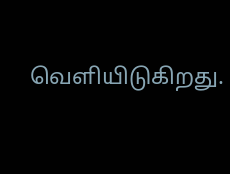வெளியிடுகிறது.